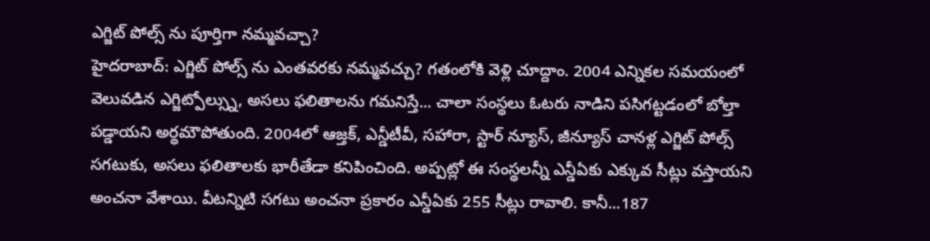ఎగ్జిట్ పోల్స్ ను పూర్తిగా నమ్మవచ్చా?
హైదరాబాద్: ఎగ్జిట్ పోల్స్ ను ఎంతవరకు నమ్మవచ్చు? గతంలోకి వెళ్లి చూద్దాం. 2004 ఎన్నికల సమయంలో వెలువడిన ఎగ్జిట్పోల్స్ను, అసలు ఫలితాలను గమనిస్తే... చాలా సంస్థలు ఓటరు నాడిని పసిగట్టడంలో బోల్తా పడ్డాయని అర్థమౌపోతుంది. 2004లో ఆజ్తక్, ఎన్డీటీవీ, సహారా, స్టార్ న్యూస్, జీన్యూస్ చానళ్ల ఎగ్జిట్ పోల్స్ సగటుకు, అసలు ఫలితాలకు భారీతేడా కనిపించింది. అప్పట్లో ఈ సంస్థలన్నీ ఎన్డీఏకు ఎక్కువ సీట్లు వస్తాయని అంచనా వేశాయి. వీటన్నిటి సగటు అంచనా ప్రకారం ఎన్డీఏకు 255 సీట్లు రావాలి. కానీ...187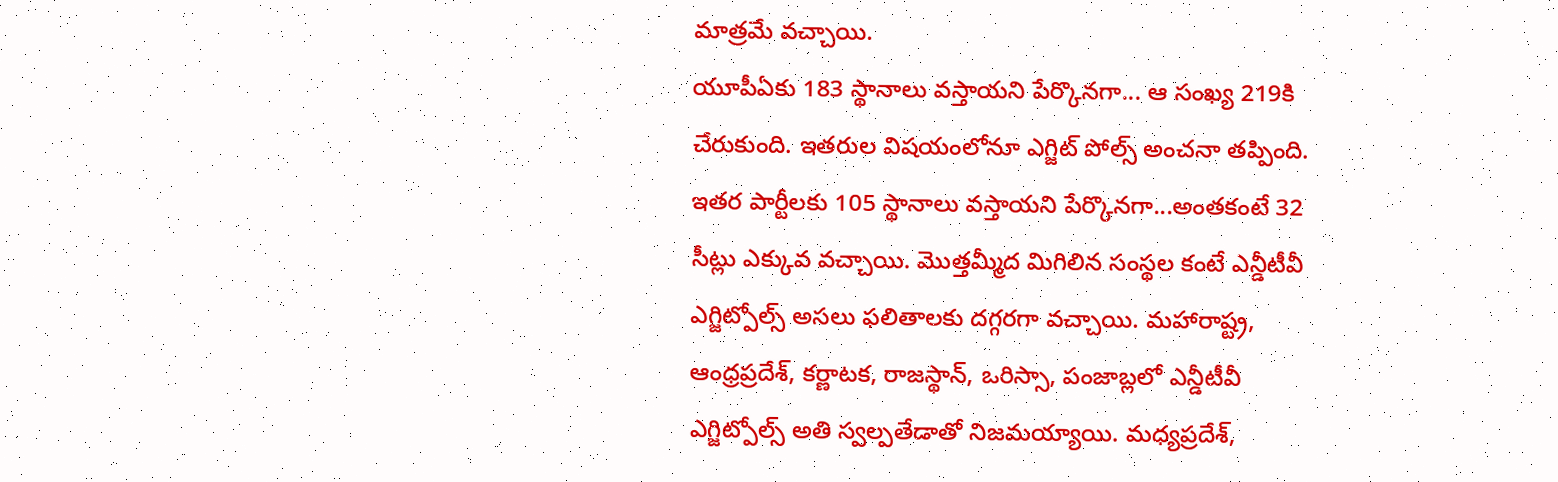మాత్రమే వచ్చాయి.
యూపీఏకు 183 స్థానాలు వస్తాయని పేర్కొనగా... ఆ సంఖ్య 219కి చేరుకుంది. ఇతరుల విషయంలోనూ ఎగ్జిట్ పోల్స్ అంచనా తప్పింది. ఇతర పార్టీలకు 105 స్థానాలు వస్తాయని పేర్కొనగా...అంతకంటే 32 సీట్లు ఎక్కువ వచ్చాయి. మొత్తమ్మీద మిగిలిన సంస్థల కంటే ఎన్డీటీవీ ఎగ్జిట్పోల్స్ అసలు ఫలితాలకు దగ్గరగా వచ్చాయి. మహారాష్ట్ర, ఆంధ్రప్రదేశ్, కర్ణాటక, రాజస్థాన్, ఒరిస్సా, పంజాబ్లలో ఎన్డీటీవీ ఎగ్జిట్పోల్స్ అతి స్వల్పతేడాతో నిజమయ్యాయి. మధ్యప్రదేశ్,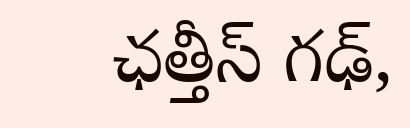ఛత్తీస్ గఢ్,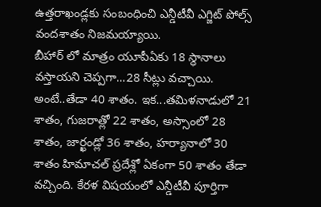ఉత్తరాఖండ్లకు సంబంధించి ఎన్డీటీవీ ఎగ్జిట్ పోల్స్ వందశాతం నిజమయ్యాయి.
బీహార్ లో మాత్రం యూపీఏకు 18 స్థానాలు వస్తాయని చెప్పగా...28 సీట్లు వచ్చాయి. అంటే..తేడా 40 శాతం. ఇక...తమిళనాడులో 21 శాతం, గుజరాత్లో 22 శాతం, అస్సాంలో 28 శాతం, జార్ఖండ్లో 36 శాతం, హర్యానాలో 30 శాతం హిమాచల్ ప్రదేశ్లో ఏకంగా 50 శాతం తేడా వచ్చింది. కేరళ విషయంలో ఎన్డీటీవీ పూర్తిగా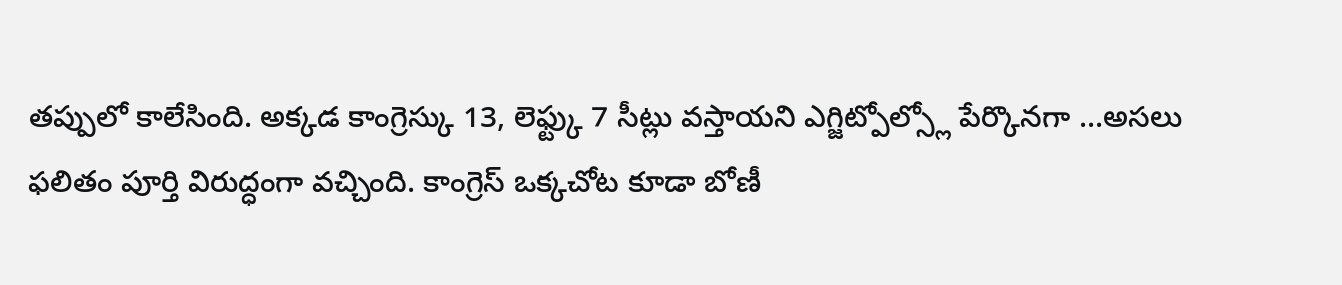తప్పులో కాలేసింది. అక్కడ కాంగ్రెస్కు 13, లెఫ్ట్కు 7 సీట్లు వస్తాయని ఎగ్జిట్పోల్స్లో పేర్కొనగా ...అసలు ఫలితం పూర్తి విరుద్ధంగా వచ్చింది. కాంగ్రెస్ ఒక్కచోట కూడా బోణీ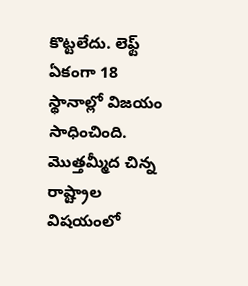కొట్టలేదు. లెఫ్ట్ ఏకంగా 18 స్థానాల్లో విజయం సాధించింది. మొత్తమ్మీద చిన్న రాష్ట్రాల విషయంలో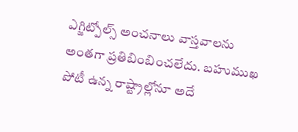ఎగ్జిట్పోల్స్ అంచనాలు వాస్తవాలను అంతగా ప్రతిబింబించలేదు. బహుముఖ పోటీ ఉన్న రాష్ట్రాల్లోనూ అదే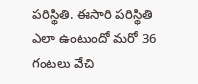పరిస్థితి. ఈసారి పరిస్థితి ఎలా ఉంటుందో మరో 36 గంటలు వేచి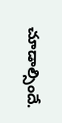చూడాల్సిందే.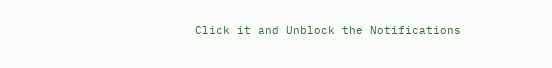Click it and Unblock the Notifications